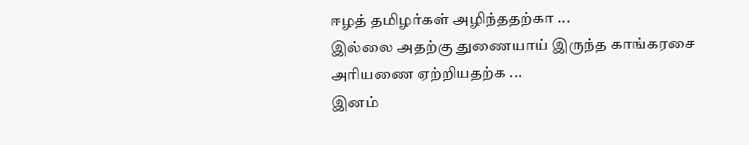ஈழத் தமிழர்கள் அழிந்ததற்கா ...
இல்லை அதற்கு துணையாய் இருந்த காங்கரசை அரியணை ஏற்றியதற்க ...
இனம்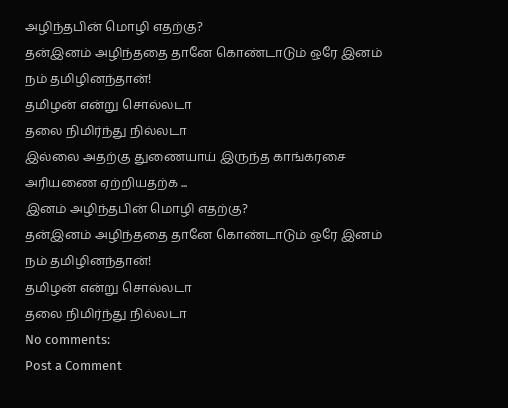அழிந்தபின் மொழி எதற்கு?
தன்இனம் அழிந்ததை தானே கொண்டாடும் ஒரே இனம்
நம் தமிழினந்தான்!
தமிழன் என்று சொல்லடா
தலை நிமிர்ந்து நில்லடா
இல்லை அதற்கு துணையாய் இருந்த காங்கரசை அரியணை ஏற்றியதற்க ...
இனம் அழிந்தபின் மொழி எதற்கு?
தன்இனம் அழிந்ததை தானே கொண்டாடும் ஒரே இனம்
நம் தமிழினந்தான்!
தமிழன் என்று சொல்லடா
தலை நிமிர்ந்து நில்லடா
No comments:
Post a Comment